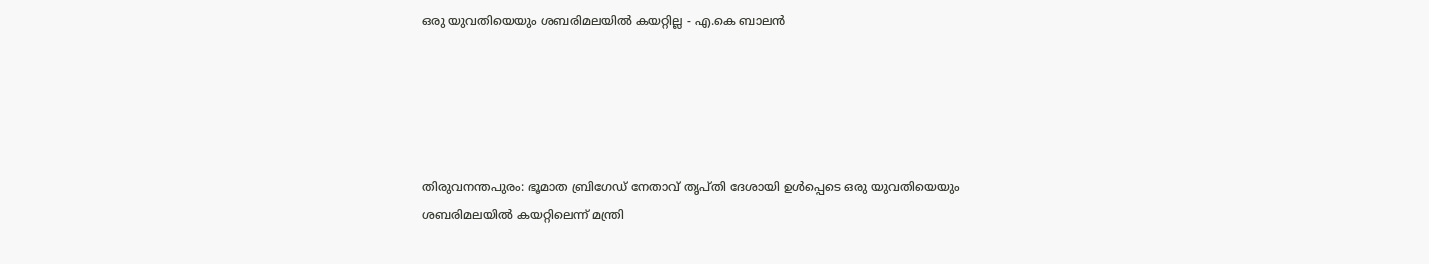ഒരു യുവതിയെയും ശബരിമലയില്‍ കയറ്റില്ല - എ.കെ ബാലന്‍





തിരുവനന്തപുരം: ഭൂമാത ബ്രിഗേഡ് നേതാവ് തൃപ്തി ദേശായി ഉള്‍പ്പെടെ ഒരു യുവതിയെയും ശബരിമലയില്‍ കയറ്റിലെന്ന് മന്ത്രി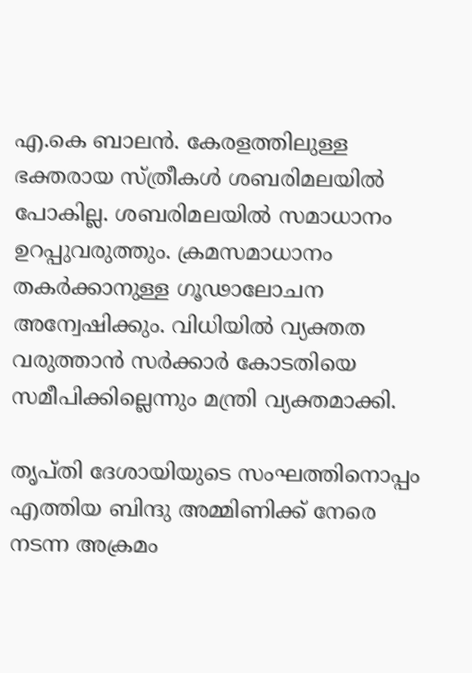എ.കെ ബാലന്‍. കേരളത്തിലുള്ള ഭക്തരായ സ്ത്രീകള്‍ ശബരിമലയില്‍ പോകില്ല. ശബരിമലയില്‍ സമാധാനം ഉറപ്പുവരുത്തും. ക്രമസമാധാനം തകര്‍ക്കാനുള്ള ഗൂഢാലോചന അന്വേഷിക്കും. വിധിയില്‍ വ്യക്തത വരുത്താന്‍ സര്‍ക്കാര്‍ കോടതിയെ സമീപിക്കില്ലെന്നും മന്ത്രി വ്യക്തമാക്കി.

തൃപ്തി ദേശായിയുടെ സംഘത്തിനൊപ്പം എത്തിയ ബിന്ദു അമ്മിണിക്ക് നേരെ നടന്ന അക്രമം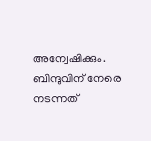അന്വേഷിക്കും. ബിന്ദുവിന് നേരെ നടന്നത്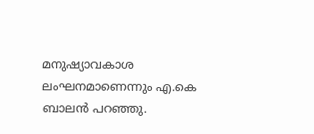മനുഷ്യാവകാശ ലംഘനമാണെന്നും എ.കെ ബാലന്‍ പറഞ്ഞു.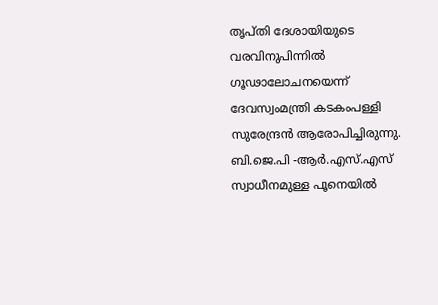തൃപ്തി ദേശായിയുടെ വരവിനുപിന്നില്‍ ഗൂഢാലോചനയെന്ന് ദേവസ്വംമന്ത്രി കടകംപള്ളി സുരേന്ദ്രന്‍ ആരോപിച്ചിരുന്നു. ബി.ജെ.പി -ആര്‍.എസ്.എസ് സ്വാധീനമുള്ള പൂനെയില്‍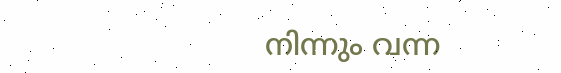നിന്നും വന്ന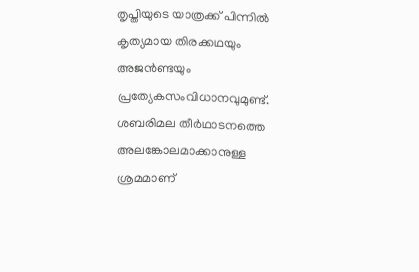തൃപ്തിയുടെ യാത്രക്ക് പിന്നില്‍ കൃത്യമായ തിരക്കഥയും അജന്‍ണ്ടയും പ്രത്യേകസംവിധാനവുമുണ്ട്.
ശബരിമല തീര്‍ഥാടനത്തെ അലങ്കോലമാക്കാനുള്ള ശ്രമമാണ്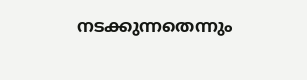നടക്കുന്നതെന്നും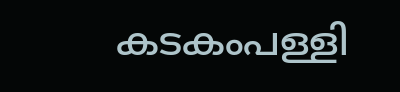കടകംപള്ളി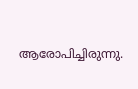ആരോപിച്ചിരുന്നു.